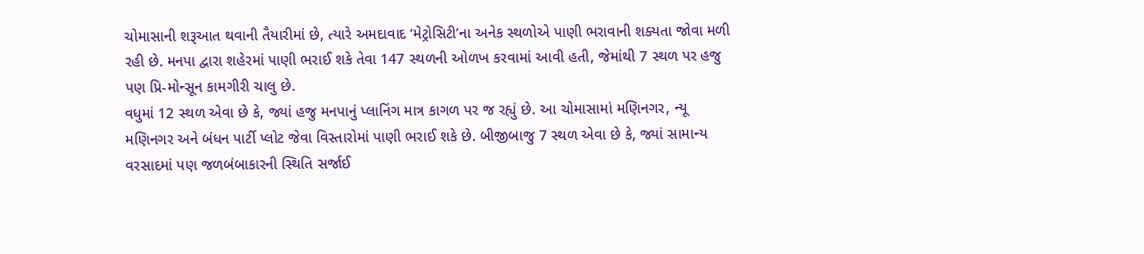ચોમાસાની શરૂઆત થવાની તૈયારીમાં છે, ત્યારે અમદાવાદ ‘મેટ્રોસિટી’ના અનેક સ્થળોએ પાણી ભરાવાની શક્યતા જોવા મળી રહી છે. મનપા દ્વારા શહેરમાં પાણી ભરાઈ શકે તેવા 147 સ્થળની ઓળખ કરવામાં આવી હતી, જેમાંથી 7 સ્થળ પર હજુ પણ પ્રિ-મોન્સૂન કામગીરી ચાલુ છે.
વધુમાં 12 સ્થળ એવા છે કે, જ્યાં હજુ મનપાનું પ્લાનિંગ માત્ર કાગળ પર જ રહ્યું છે. આ ચોમાસામાં મણિનગર, ન્યૂ મણિનગર અને બંધન પાર્ટી પ્લોટ જેવા વિસ્તારોમાં પાણી ભરાઈ શકે છે. બીજીબાજુ 7 સ્થળ એવા છે કે, જ્યાં સામાન્ય વરસાદમાં પણ જળબંબાકારની સ્થિતિ સર્જાઈ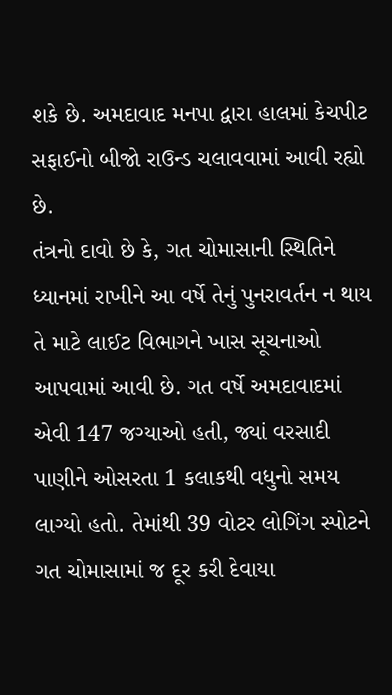શકે છે. અમદાવાદ મનપા દ્વારા હાલમાં કેચપીટ સફાઈનો બીજો રાઉન્ડ ચલાવવામાં આવી રહ્યો છે.
તંત્રનો દાવો છે કે, ગત ચોમાસાની સ્થિતિને ધ્યાનમાં રાખીને આ વર્ષે તેનું પુનરાવર્તન ન થાય તે માટે લાઈટ વિભાગને ખાસ સૂચનાઓ આપવામાં આવી છે. ગત વર્ષે અમદાવાદમાં એવી 147 જગ્યાઓ હતી, જ્યાં વરસાદી પાણીને ઓસરતા 1 કલાકથી વધુનો સમય લાગ્યો હતો. તેમાંથી 39 વોટર લોગિંગ સ્પોટને ગત ચોમાસામાં જ દૂર કરી દેવાયા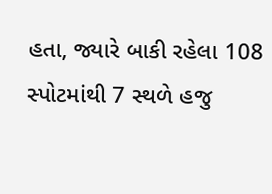હતા, જ્યારે બાકી રહેલા 108 સ્પોટમાંથી 7 સ્થળે હજુ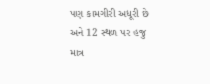પણ કામગીરી અધૂરી છે અને 12 સ્થળ પર હજુ માત્ર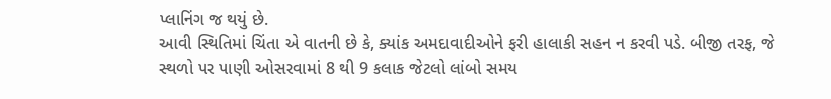પ્લાનિંગ જ થયું છે.
આવી સ્થિતિમાં ચિંતા એ વાતની છે કે, ક્યાંક અમદાવાદીઓને ફરી હાલાકી સહન ન કરવી પડે. બીજી તરફ, જે સ્થળો પર પાણી ઓસરવામાં 8 થી 9 કલાક જેટલો લાંબો સમય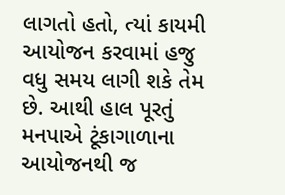લાગતો હતો, ત્યાં કાયમી આયોજન કરવામાં હજુ વધુ સમય લાગી શકે તેમ છે. આથી હાલ પૂરતું મનપાએ ટૂંકાગાળાના આયોજનથી જ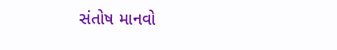સંતોષ માનવો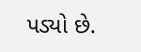પડ્યો છે.